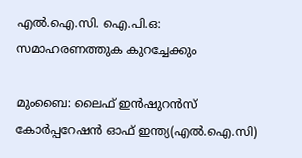എല്‍.ഐ.സി. ഐ.പി.ഒ: സമാഹരണത്തുക കുറച്ചേക്കും

മുംബൈ: ലൈഫ് ഇന്‍ഷുറന്‍സ് കോര്‍പ്പറേഷന്‍ ഓഫ് ഇന്ത്യ(എല്‍.ഐ.സി)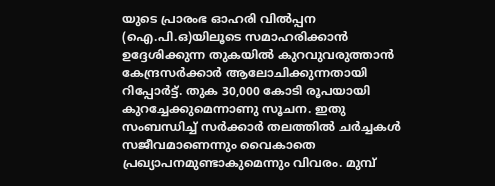യുടെ പ്രാരംഭ ഓഹരി വില്‍പ്പന (ഐ.പി.ഒ)യിലൂടെ സമാഹരിക്കാന്‍ ഉദ്ദേശിക്കുന്ന തുകയില്‍ കുറവുവരുത്താന്‍ കേന്ദ്രസര്‍ക്കാര്‍ ആലോചിക്കുന്നതായി റിപ്പോര്‍ട്ട്. തുക 30,000 കോടി രൂപയായി കുറച്ചേക്കുമെന്നാണു സൂചന. ഇതു സംബന്ധിച്ച് സര്‍ക്കാര്‍ തലത്തില്‍ ചര്‍ച്ചകള്‍ സജീവമാണെന്നും വൈകാതെ പ്രഖ്യാപനമുണ്ടാകുമെന്നും വിവരം. മുമ്പ്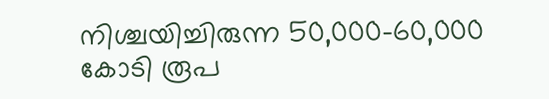നിശ്ചയിച്ചിരുന്ന 50,000-60,000 കോടി രൂപ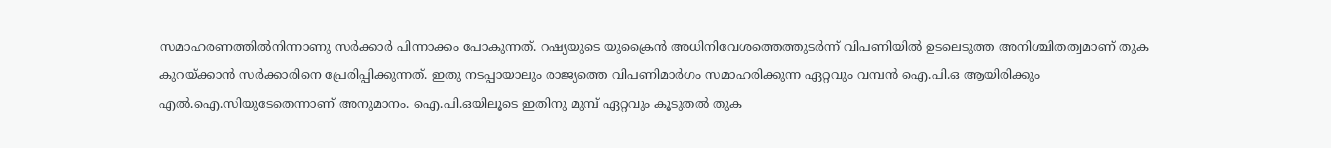സമാഹരണത്തില്‍നിന്നാണു സര്‍ക്കാര്‍ പിന്നാക്കം പോകുന്നത്. റഷ്യയുടെ യുക്രൈന്‍ അധിനിവേശത്തെത്തുടര്‍ന്ന് വിപണിയില്‍ ഉടലെടുത്ത അനിശ്ചിതത്വമാണ് തുക കുറയ്ക്കാന്‍ സര്‍ക്കാരിനെ പ്രേരിപ്പിക്കുന്നത്. ഇതു നടപ്പായാലും രാജ്യത്തെ വിപണിമാര്‍ഗം സമാഹരിക്കുന്ന ഏറ്റവും വമ്പന്‍ ഐ.പി.ഒ ആയിരിക്കും എല്‍.ഐ.സിയുടേതെന്നാണ് അനുമാനം. ഐ.പി.ഒയിലൂടെ ഇതിനു മുമ്പ് ഏറ്റവും കൂടുതല്‍ തുക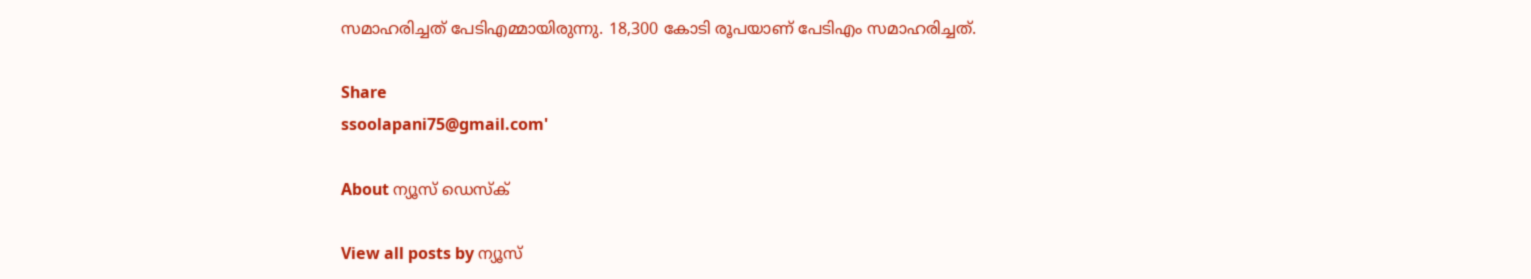സമാഹരിച്ചത് പേടിഎമ്മായിരുന്നു. 18,300 കോടി രൂപയാണ് പേടിഎം സമാഹരിച്ചത്.

Share
ssoolapani75@gmail.com'

About ന്യൂസ് ഡെസ്ക്

View all posts by ന്യൂസ്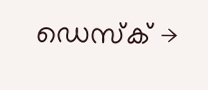ഡെസ്ക് →